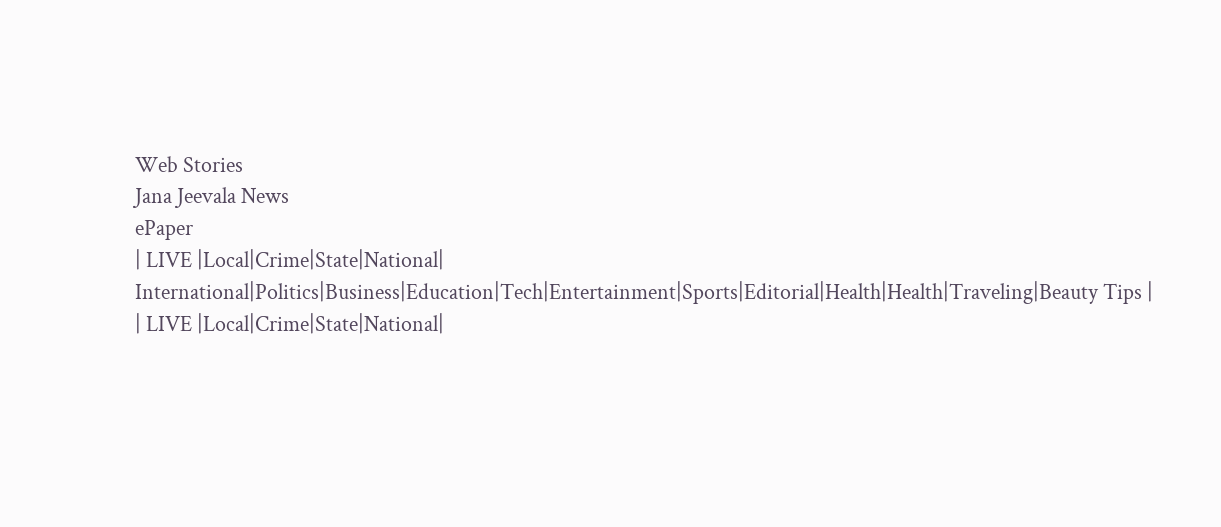Web Stories
Jana Jeevala News
ePaper
| LIVE |Local|Crime|State|National| International|Politics|Business|Education|Tech|Entertainment|Sports|Editorial|Health|Health|Traveling|Beauty Tips |
| LIVE |Local|Crime|State|National|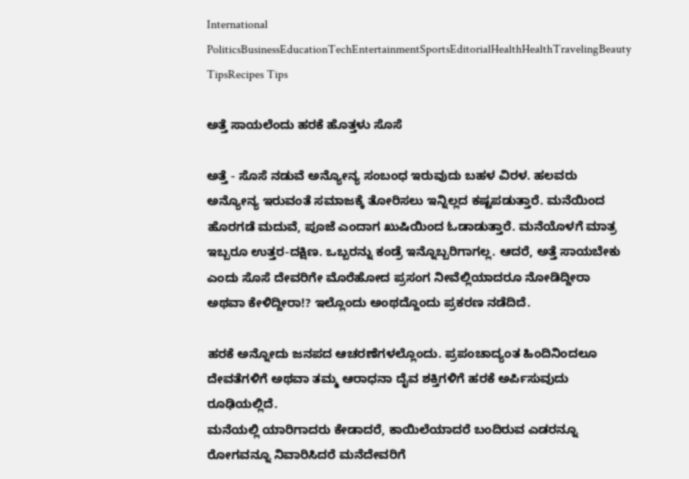International
PoliticsBusinessEducationTechEntertainmentSportsEditorialHealthHealthTravelingBeauty TipsRecipes Tips

ಅತ್ತೆ ಸಾಯಲೆಂದು ಹರಕೆ ಹೊತ್ತಳು ಸೊಸೆ

ಅತ್ತೆ - ಸೊಸೆ ನಡುವೆ ಅನ್ಯೋನ್ಯ ಸಂಬಂಧ ಇರುವುದು ಬಹಳ ವಿರಳ. ಹಲವರು ಅನ್ಯೋನ್ಯ ಇರುವಂತೆ ಸಮಾಜಕ್ಕೆ ತೋರಿಸಲು ಇನ್ನಿಲ್ಲದ ಕಷ್ಟಪಡುತ್ತಾರೆ. ಮನೆಯಿಂದ ಹೊರಗಡೆ ಮದುವೆ, ಪೂಜೆ ಎಂದಾಗ ಖುಷಿಯಿಂದ ಓಡಾಡುತ್ತಾರೆ. ಮನೆಯೊಳಗೆ ಮಾತ್ರ ಇಬ್ಬರೂ ಉತ್ತರ-ದಕ್ಷಿಣ. ಒಬ್ಬರನ್ನು ಕಂಡ್ರೆ ಇನ್ನೊಬ್ಬರಿಗಾಗಲ್ಲ. ಆದರೆ, ಅತ್ತೆ ಸಾಯಬೇಕು ಎಂದು ಸೊಸೆ ದೇವರಿಗೇ ಮೊರೆಹೋದ ಪ್ರಸಂಗ ನೀವೆಲ್ಲಿಯಾದರೂ ನೋಡಿದ್ದೀರಾ ಅಥವಾ ಕೇಳಿದ್ದೀರಾ!? ಇಲ್ಲೊಂದು ಅಂಥದ್ದೊಂದು ಪ್ರಕರಣ ನಡೆದಿದೆ.

ಹರಕೆ ಅನ್ನೋದು ಜನಪದ ಆಚರಣೆಗಳಲ್ಲೊಂದು. ಪ್ರಪಂಚಾದ್ಯಂತ ಹಿಂದಿನಿಂದಲೂ ದೇವತೆಗಳಿಗೆ ಅಥವಾ ತಮ್ಮ ಆರಾಧನಾ ದೈವ ಶಕ್ತಿಗಳಿಗೆ ಹರಕೆ ಅರ್ಪಿಸುವುದು ರೂಢಿಯಲ್ಲಿದೆ.
ಮನೆಯಲ್ಲಿ ಯಾರಿಗಾದರು ಕೇಡಾದರೆ, ಕಾಯಿಲೆಯಾದರೆ ಬಂದಿರುವ ಎಡರನ್ನೂ ರೋಗವನ್ನೂ ನಿವಾರಿಸಿದರೆ ಮನೆದೇವರಿಗೆ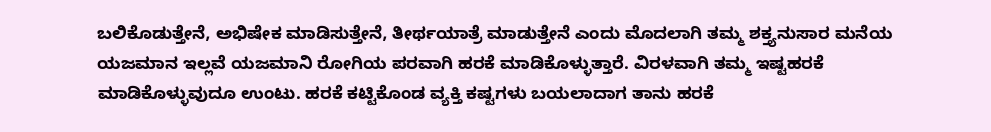ಬಲಿಕೊಡುತ್ತೇನೆ, ಅಭಿಷೇಕ ಮಾಡಿಸುತ್ತೇನೆ, ತೀರ್ಥಯಾತ್ರೆ ಮಾಡುತ್ತೇನೆ ಎಂದು ಮೊದಲಾಗಿ ತಮ್ಮ ಶಕ್ತ್ಯನುಸಾರ ಮನೆಯ ಯಜಮಾನ ಇಲ್ಲವೆ ಯಜಮಾನಿ ರೋಗಿಯ ಪರವಾಗಿ ಹರಕೆ ಮಾಡಿಕೊಳ್ಳುತ್ತಾರೆ. ವಿರಳವಾಗಿ ತಮ್ಮ ಇಷ್ಟಹರಕೆ ಮಾಡಿಕೊಳ್ಳುವುದೂ ಉಂಟು. ಹರಕೆ ಕಟ್ಟಿಕೊಂಡ ವ್ಯಕ್ತಿ ಕಷ್ಟಗಳು ಬಯಲಾದಾಗ ತಾನು ಹರಕೆ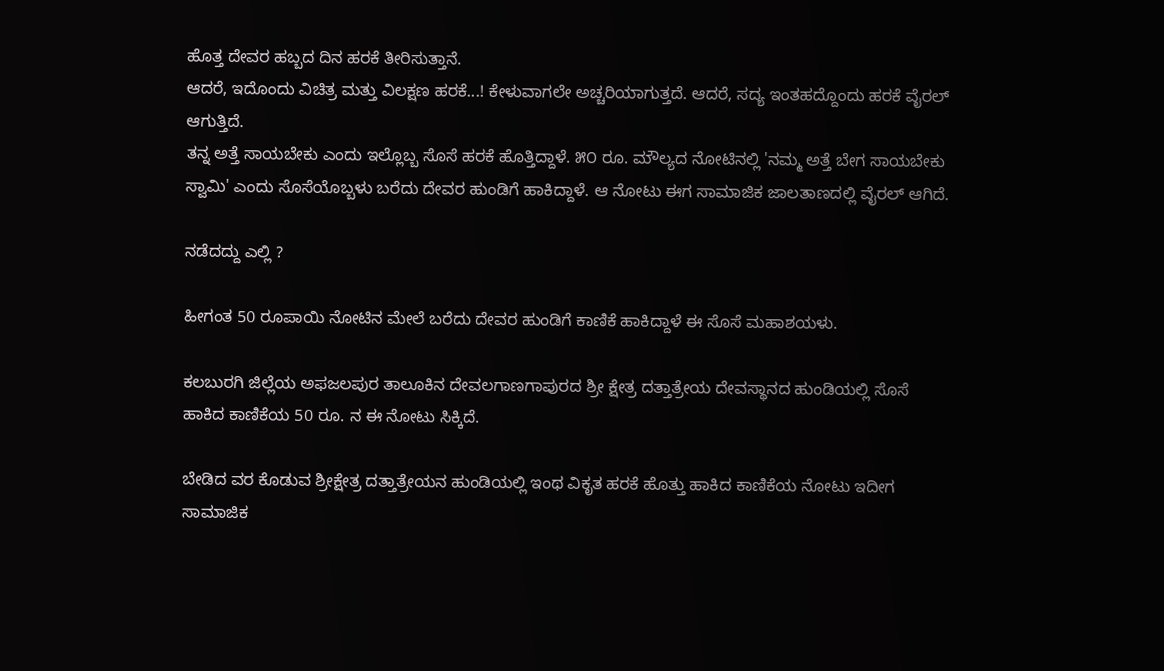ಹೊತ್ತ ದೇವರ ಹಬ್ಬದ ದಿನ ಹರಕೆ ತೀರಿಸುತ್ತಾನೆ.
ಆದರೆ, ಇದೊಂದು ವಿಚಿತ್ರ ಮತ್ತು ವಿಲಕ್ಷಣ ಹರಕೆ...! ಕೇಳುವಾಗಲೇ ಅಚ್ಚರಿಯಾಗುತ್ತದೆ. ಆದರೆ, ಸದ್ಯ ಇಂತಹದ್ದೊಂದು ಹರಕೆ ವೈರಲ್ ಆಗುತ್ತಿದೆ.
ತನ್ನ ಅತ್ತೆ ಸಾಯಬೇಕು ಎಂದು ಇಲ್ಲೊಬ್ಬ ಸೊಸೆ ಹರಕೆ ಹೊತ್ತಿದ್ದಾಳೆ. ೫೦ ರೂ. ಮೌಲ್ಯದ ನೋಟಿನಲ್ಲಿ 'ನಮ್ಮ ಅತ್ತೆ ಬೇಗ ಸಾಯಬೇಕು ಸ್ವಾಮಿ' ಎಂದು ಸೊಸೆಯೊಬ್ಬಳು ಬರೆದು ದೇವರ ಹುಂಡಿಗೆ ಹಾಕಿದ್ದಾಳೆ. ಆ ನೋಟು ಈಗ ಸಾಮಾಜಿಕ ಜಾಲತಾಣದಲ್ಲಿ ವೈರಲ್ ಆಗಿದೆ.

ನಡೆದದ್ದು ಎಲ್ಲಿ ?

ಹೀಗಂತ 50 ರೂಪಾಯಿ ನೋಟಿನ ಮೇಲೆ ಬರೆದು ದೇವರ ಹುಂಡಿಗೆ ಕಾಣಿಕೆ ಹಾಕಿದ್ದಾಳೆ ಈ ಸೊಸೆ ಮಹಾಶಯಳು.

ಕಲಬುರಗಿ ಜಿಲ್ಲೆಯ ಅಫಜಲಪುರ ತಾಲೂಕಿನ ದೇವಲಗಾಣಗಾಪುರದ ಶ್ರೀ ಕ್ಷೇತ್ರ ದತ್ತಾತ್ರೇಯ ದೇವಸ್ಥಾನದ ಹುಂಡಿಯಲ್ಲಿ ಸೊಸೆ ಹಾಕಿದ ಕಾಣಿಕೆಯ 50 ರೂ. ನ ಈ ನೋಟು ಸಿಕ್ಕಿದೆ.

ಬೇಡಿದ ವರ ಕೊಡುವ ಶ್ರೀಕ್ಷೇತ್ರ ದತ್ತಾತ್ರೇಯನ ಹುಂಡಿಯಲ್ಲಿ ಇಂಥ ವಿಕೃತ ಹರಕೆ ಹೊತ್ತು ಹಾಕಿದ ಕಾಣಿಕೆಯ ನೋಟು ಇದೀಗ ಸಾಮಾಜಿಕ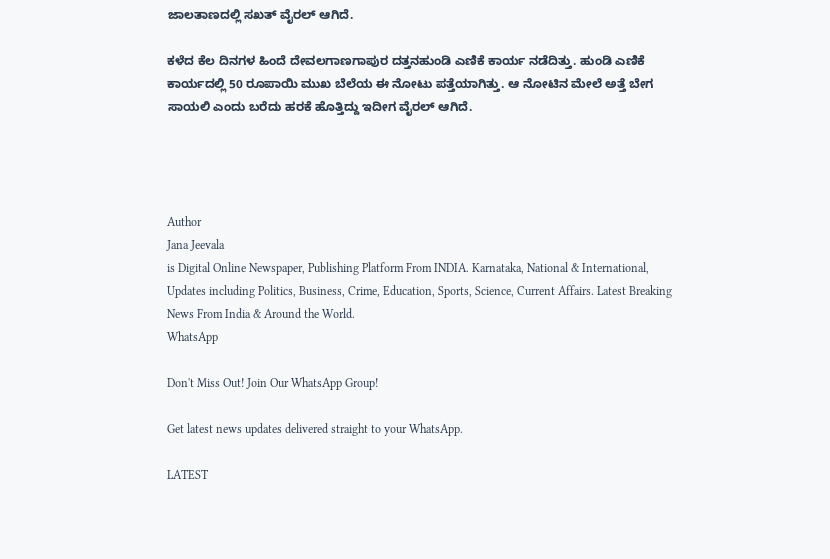ಜಾಲತಾಣದಲ್ಲಿ ಸಖತ್ ವೈರಲ್ ಆಗಿದೆ.

ಕಳೆದ ಕೆಲ ದಿನಗಳ ಹಿಂದೆ ದೇವಲಗಾಣಗಾಪುರ ದತ್ತನಹುಂಡಿ ಎಣಿಕೆ ಕಾರ್ಯ ನಡೆದಿತ್ತು. ಹುಂಡಿ ಎಣಿಕೆ ಕಾರ್ಯದಲ್ಲಿ 50 ರೂಪಾಯಿ ಮುಖ ಬೆಲೆಯ ಈ ನೋಟು ಪತ್ತೆಯಾಗಿತ್ತು. ಆ ನೋಟಿನ ಮೇಲೆ ಅತ್ತೆ ಬೇಗ ಸಾಯಲಿ ಎಂದು ಬರೆದು ಹರಕೆ ಹೊತ್ತಿದ್ದು ಇದೀಗ ವೈರಲ್ ಆಗಿದೆ.




Author
Jana Jeevala
is Digital Online Newspaper, Publishing Platform From INDIA. Karnataka, National & International, Updates including Politics, Business, Crime, Education, Sports, Science, Current Affairs. Latest Breaking News From India & Around the World.
WhatsApp

Don't Miss Out! Join Our WhatsApp Group!

Get latest news updates delivered straight to your WhatsApp.

LATEST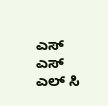ಎಸ್ ಎಸ್ ಎಲ್ ಸಿ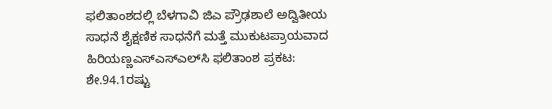ಫಲಿತಾಂಶದಲ್ಲಿ ಬೆಳಗಾವಿ ಜಿಎ ಪ್ರೌಢಶಾಲೆ ಅದ್ವಿತೀಯ ಸಾಧನೆ ಶೈಕ್ಷಣಿಕ ಸಾಧನೆಗೆ ಮತ್ತೆ ಮುಕುಟಪ್ರಾಯವಾದ ಹಿರಿಯಣ್ಣಎಸ್‌ಎಸ್‌ಎಲ್‌ಸಿ ಫಲಿತಾಂಶ ಪ್ರಕಟ: ಶೇ.94.1ರಷ್ಟು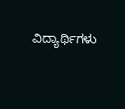ವಿದ್ಯಾರ್ಥಿಗಳು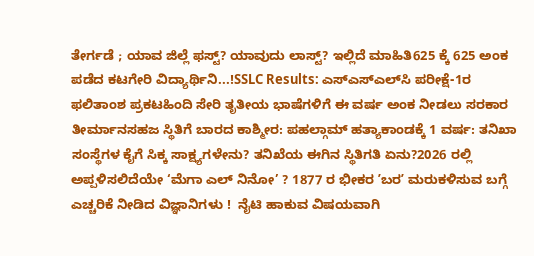ತೇರ್ಗಡೆ ; ಯಾವ ಜಿಲ್ಲೆ ಫಸ್ಟ್? ಯಾವುದು ಲಾಸ್ಟ್? ಇಲ್ಲಿದೆ ಮಾಹಿತಿ625 ಕ್ಕೆ 625 ಅಂಕ ಪಡೆದ ಕಟಗೇರಿ ವಿದ್ಯಾರ್ಥಿನಿ...!SSLC Results: ಎಸ್‌ಎಸ್‌ಎಲ್‌ಸಿ ಪರೀಕ್ಷೆ-1ರ ಫಲಿತಾಂಶ ಪ್ರಕಟಹಿಂದಿ ಸೇರಿ ತೃತೀಯ ಭಾಷೆಗಳಿಗೆ ಈ ವರ್ಷ ಅಂಕ ನೀಡಲು ಸರಕಾರ ತೀರ್ಮಾನಸಹಜ ಸ್ಥಿತಿಗೆ ಬಾರದ ಕಾಶ್ಮೀರ: ಪಹಲ್ಗಾಮ್ ಹತ್ಯಾಕಾಂಡಕ್ಕೆ 1 ವರ್ಷ: ತನಿಖಾ ಸಂಸ್ಥೆಗಳ ಕೈಗೆ ಸಿಕ್ಕ ಸಾಕ್ಷ್ಯಗಳೇನು? ತನಿಖೆಯ ಈಗಿನ ಸ್ಥಿತಿಗತಿ ಏನು?2026 ರಲ್ಲಿ ಅಪ್ಪಳಿಸಲಿದೆಯೇ ‘ಮೆಗಾ ಎಲ್ ನಿನೋ’ ? 1877 ರ ಭೀಕರ ʼಬರʼ ಮರುಕಳಿಸುವ ಬಗ್ಗೆ ಎಚ್ಚರಿಕೆ ನೀಡಿದ ವಿಜ್ಞಾನಿಗಳು !  ನೈಟಿ ಹಾಕುವ ವಿಷಯವಾಗಿ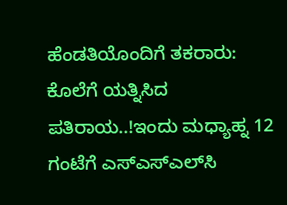ಹೆಂಡತಿಯೊಂದಿಗೆ ತಕರಾರು: ಕೊಲೆಗೆ ಯತ್ನಿಸಿದ ಪತಿರಾಯ..!ಇಂದು ಮಧ್ಯಾಹ್ನ 12 ಗಂಟೆಗೆ ಎಸ್‌ಎಸ್‌ಎಲ್‌ಸಿ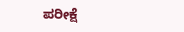ಪರೀಕ್ಷೆ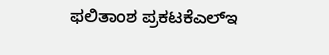ಫಲಿತಾಂಶ ಪ್ರಕಟಕೆಎಲ್‌ಇ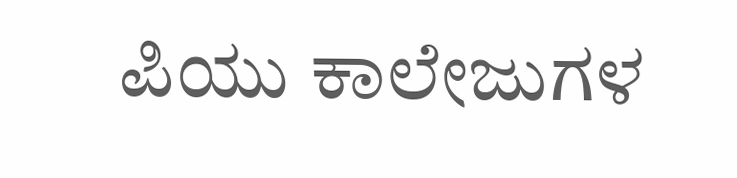ಪಿಯು ಕಾಲೇಜುಗಳ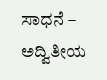ಸಾಧನೆ – ಅದ್ವಿತೀಯ